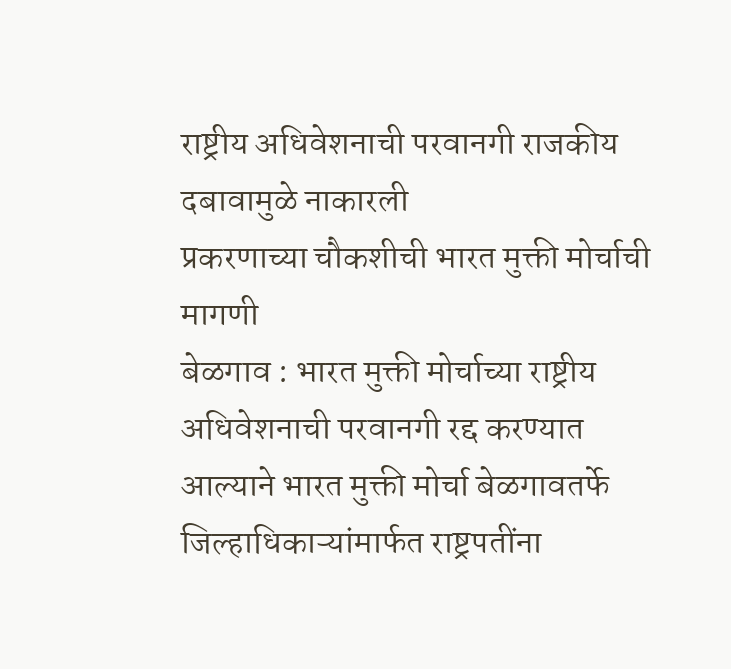राष्ट्रीय अधिवेशनाची परवानगी राजकीय दबावामुळे नाकारली
प्रकरणाच्या चौकशीची भारत मुक्ती मोर्चाची मागणी
बेळगाव : भारत मुक्ती मोर्चाच्या राष्ट्रीय अधिवेशनाची परवानगी रद्द करण्यात आल्याने भारत मुक्ती मोर्चा बेळगावतर्फे जिल्हाधिकाऱ्यांमार्फत राष्ट्रपतींना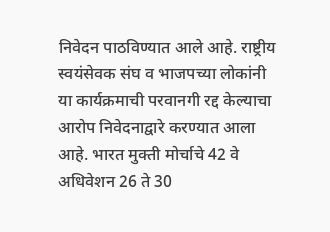निवेदन पाठविण्यात आले आहे. राष्ट्रीय स्वयंसेवक संघ व भाजपच्या लोकांनी या कार्यक्रमाची परवानगी रद्द केल्याचा आरोप निवेदनाद्वारे करण्यात आला आहे. भारत मुक्ती मोर्चाचे 42 वे अधिवेशन 26 ते 30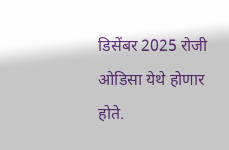डिसेंबर 2025 रोजी ओडिसा येथे होणार होते.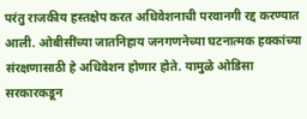परंतु राजकीय हस्तक्षेप करत अधिवेशनाची परवानगी रद्द करण्यात आली. ओबीसींच्या जातनिहाय जनगणनेच्या घटनात्मक हक्कांच्या संरक्षणासाठी हे अधिवेशन होणार होते. यामुळे ओडिसा सरकारकडून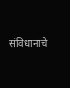संविधानाचे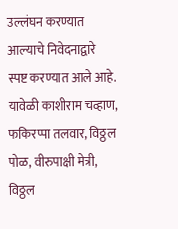उल्लंघन करण्यात आल्याचे निवेदनाद्वारे स्पष्ट करण्यात आले आहे. यावेळी काशीराम चव्हाण, फकिरप्पा तलवार, विठ्ठल पोळ, वीरुपाक्षी मेत्री, विठ्ठल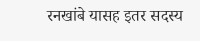रनखांबे यासह इतर सदस्य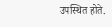उपस्थित होते.